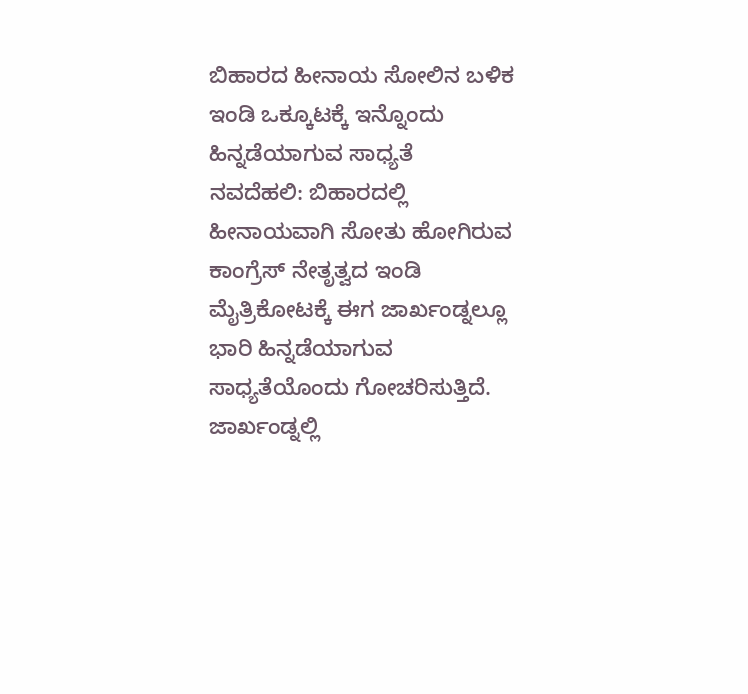ಬಿಹಾರದ ಹೀನಾಯ ಸೋಲಿನ ಬಳಿಕ ಇಂಡಿ ಒಕ್ಕೂಟಕ್ಕೆ ಇನ್ನೊಂದು ಹಿನ್ನಡೆಯಾಗುವ ಸಾಧ್ಯತೆ
ನವದೆಹಲಿ: ಬಿಹಾರದಲ್ಲಿ ಹೀನಾಯವಾಗಿ ಸೋತು ಹೋಗಿರುವ ಕಾಂಗ್ರೆಸ್ ನೇತೃತ್ವದ ಇಂಡಿ ಮೈತ್ರಿಕೋಟಕ್ಕೆ ಈಗ ಜಾರ್ಖಂಡ್ನಲ್ಲೂ ಭಾರಿ ಹಿನ್ನಡೆಯಾಗುವ ಸಾಧ್ಯತೆಯೊಂದು ಗೋಚರಿಸುತ್ತಿದೆ. ಜಾರ್ಖಂಡ್ನಲ್ಲಿ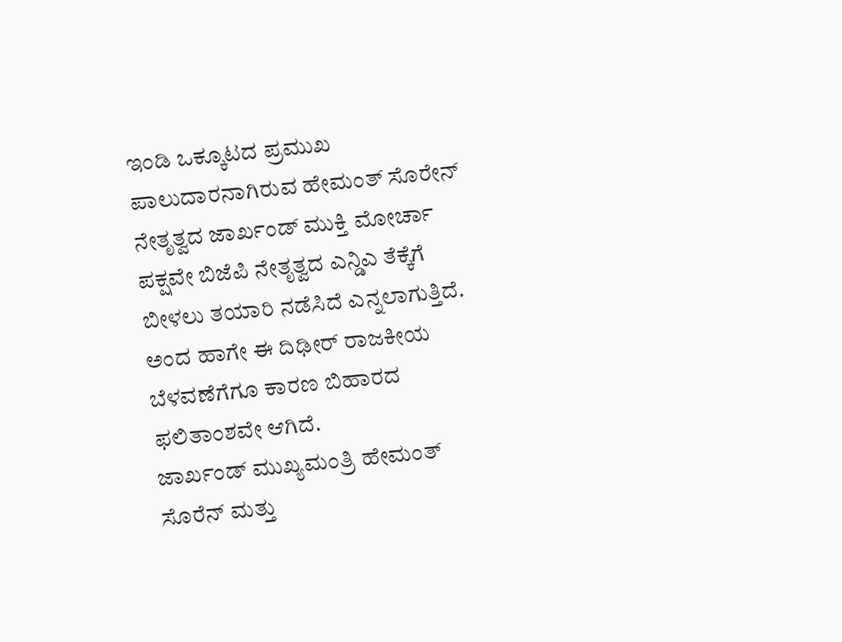ಇಂಡಿ ಒಕ್ಕೂಟದ ಪ್ರಮುಖ ಪಾಲುದಾರನಾಗಿರುವ ಹೇಮಂತ್ ಸೊರೇನ್ ನೇತೃತ್ವದ ಜಾರ್ಖಂಡ್ ಮುಕ್ತಿ ಮೋರ್ಚಾ ಪಕ್ಷವೇ ಬಿಜೆಪಿ ನೇತೃತ್ವದ ಎನ್ಡಿಎ ತೆಕ್ಕೆಗೆ ಬೀಳಲು ತಯಾರಿ ನಡೆಸಿದೆ ಎನ್ನಲಾಗುತ್ತಿದೆ. ಅಂದ ಹಾಗೇ ಈ ದಿಢೀರ್ ರಾಜಕೀಯ ಬೆಳವಣೆಗೆಗೂ ಕಾರಣ ಬಿಹಾರದ ಫಲಿತಾಂಶವೇ ಆಗಿದೆ.
ಜಾರ್ಖಂಡ್ ಮುಖ್ಯಮಂತ್ರಿ ಹೇಮಂತ್ ಸೊರೆನ್ ಮತ್ತು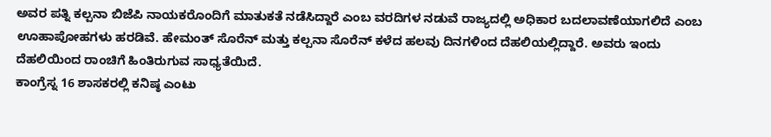ಅವರ ಪತ್ನಿ ಕಲ್ಪನಾ ಬಿಜೆಪಿ ನಾಯಕರೊಂದಿಗೆ ಮಾತುಕತೆ ನಡೆಸಿದ್ದಾರೆ ಎಂಬ ವರದಿಗಳ ನಡುವೆ ರಾಜ್ಯದಲ್ಲಿ ಅಧಿಕಾರ ಬದಲಾವಣೆಯಾಗಲಿದೆ ಎಂಬ ಊಹಾಪೋಹಗಳು ಹರಡಿವೆ. ಹೇಮಂತ್ ಸೊರೆನ್ ಮತ್ತು ಕಲ್ಪನಾ ಸೊರೆನ್ ಕಳೆದ ಹಲವು ದಿನಗಳಿಂದ ದೆಹಲಿಯಲ್ಲಿದ್ದಾರೆ. ಅವರು ಇಂದು ದೆಹಲಿಯಿಂದ ರಾಂಚಿಗೆ ಹಿಂತಿರುಗುವ ಸಾಧ್ಯತೆಯಿದೆ.
ಕಾಂಗ್ರೆಸ್ನ 16 ಶಾಸಕರಲ್ಲಿ ಕನಿಷ್ಠ ಎಂಟು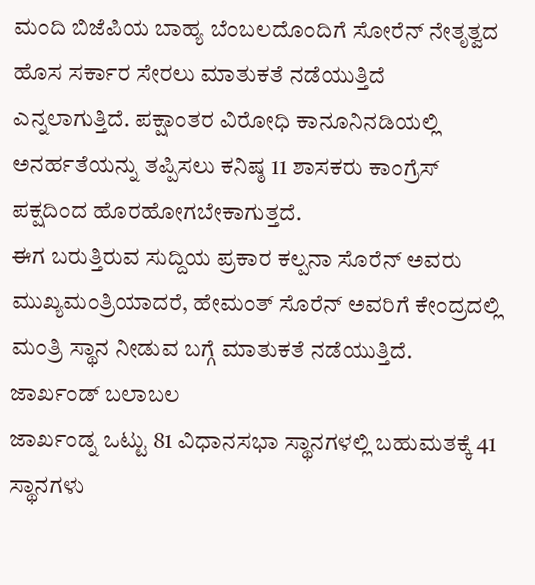ಮಂದಿ ಬಿಜೆಪಿಯ ಬಾಹ್ಯ ಬೆಂಬಲದೊಂದಿಗೆ ಸೋರೆನ್ ನೇತೃತ್ವದ ಹೊಸ ಸರ್ಕಾರ ಸೇರಲು ಮಾತುಕತೆ ನಡೆಯುತ್ತಿದೆ ಎನ್ನಲಾಗುತ್ತಿದೆ. ಪಕ್ಷಾಂತರ ವಿರೋಧಿ ಕಾನೂನಿನಡಿಯಲ್ಲಿ ಅನರ್ಹತೆಯನ್ನು ತಪ್ಪಿಸಲು ಕನಿಷ್ಠ 11 ಶಾಸಕರು ಕಾಂಗ್ರೆಸ್ ಪಕ್ಷದಿಂದ ಹೊರಹೋಗಬೇಕಾಗುತ್ತದೆ.
ಈಗ ಬರುತ್ತಿರುವ ಸುದ್ದಿಯ ಪ್ರಕಾರ ಕಲ್ಪನಾ ಸೊರೆನ್ ಅವರು ಮುಖ್ಯಮಂತ್ರಿಯಾದರೆ, ಹೇಮಂತ್ ಸೊರೆನ್ ಅವರಿಗೆ ಕೇಂದ್ರದಲ್ಲಿ ಮಂತ್ರಿ ಸ್ಥಾನ ನೀಡುವ ಬಗ್ಗೆ ಮಾತುಕತೆ ನಡೆಯುತ್ತಿದೆ.
ಜಾರ್ಖಂಡ್ ಬಲಾಬಲ
ಜಾರ್ಖಂಡ್ನ ಒಟ್ಟು 81 ವಿಧಾನಸಭಾ ಸ್ಥಾನಗಳಲ್ಲಿ ಬಹುಮತಕ್ಕೆ 41 ಸ್ಥಾನಗಳು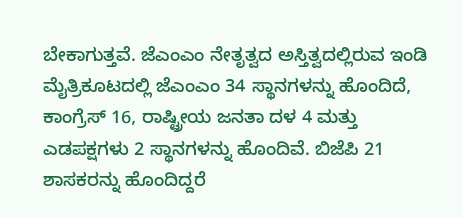ಬೇಕಾಗುತ್ತವೆ. ಜೆಎಂಎಂ ನೇತೃತ್ವದ ಅಸ್ತಿತ್ವದಲ್ಲಿರುವ ಇಂಡಿ ಮೈತ್ರಿಕೂಟದಲ್ಲಿ ಜೆಎಂಎಂ 34 ಸ್ಥಾನಗಳನ್ನು ಹೊಂದಿದೆ, ಕಾಂಗ್ರೆಸ್ 16, ರಾಷ್ಟ್ರೀಯ ಜನತಾ ದಳ 4 ಮತ್ತು ಎಡಪಕ್ಷಗಳು 2 ಸ್ಥಾನಗಳನ್ನು ಹೊಂದಿವೆ. ಬಿಜೆಪಿ 21 ಶಾಸಕರನ್ನು ಹೊಂದಿದ್ದರೆ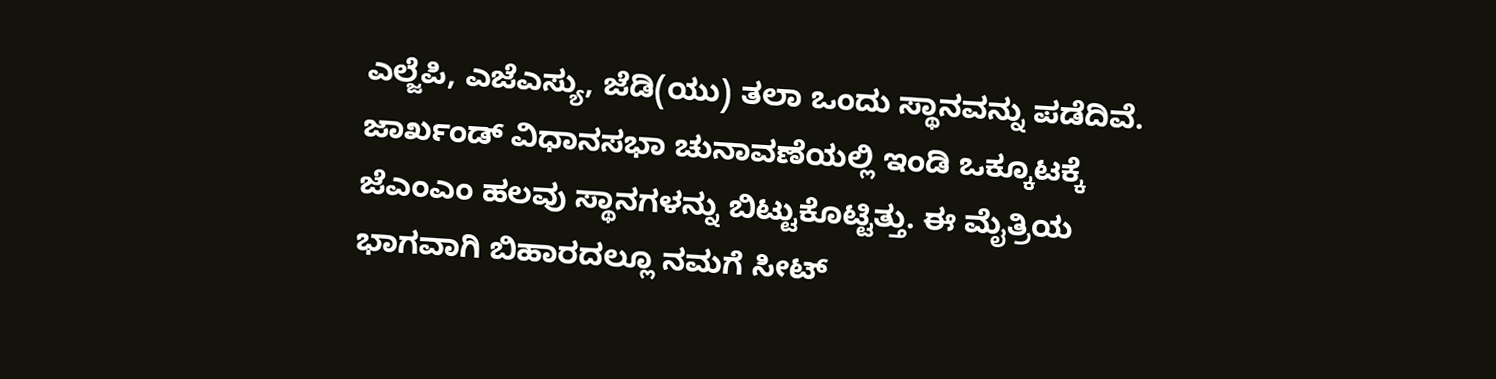ಎಲ್ಜೆಪಿ, ಎಜೆಎಸ್ಯು, ಜೆಡಿ(ಯು) ತಲಾ ಒಂದು ಸ್ಥಾನವನ್ನು ಪಡೆದಿವೆ.
ಜಾರ್ಖಂಡ್ ವಿಧಾನಸಭಾ ಚುನಾವಣೆಯಲ್ಲಿ ಇಂಡಿ ಒಕ್ಕೂಟಕ್ಕೆ ಜೆಎಂಎಂ ಹಲವು ಸ್ಥಾನಗಳನ್ನು ಬಿಟ್ಟುಕೊಟ್ಟಿತ್ತು. ಈ ಮೈತ್ರಿಯ ಭಾಗವಾಗಿ ಬಿಹಾರದಲ್ಲೂ ನಮಗೆ ಸೀಟ್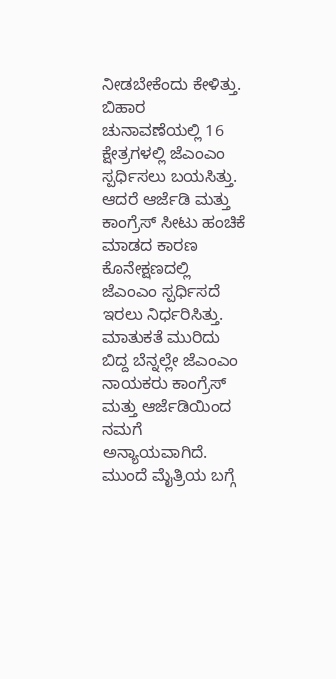ನೀಡಬೇಕೆಂದು ಕೇಳಿತ್ತು. ಬಿಹಾರ ಚುನಾವಣೆಯಲ್ಲಿ 16 ಕ್ಷೇತ್ರಗಳಲ್ಲಿ ಜೆಎಂಎಂ ಸ್ಪರ್ಧಿಸಲು ಬಯಸಿತ್ತು. ಆದರೆ ಆರ್ಜೆಡಿ ಮತ್ತು ಕಾಂಗ್ರೆಸ್ ಸೀಟು ಹಂಚಿಕೆ ಮಾಡದ ಕಾರಣ ಕೊನೇಕ್ಷಣದಲ್ಲಿ ಜೆಎಂಎಂ ಸ್ಪರ್ಧಿಸದೆ ಇರಲು ನಿರ್ಧರಿಸಿತ್ತು.
ಮಾತುಕತೆ ಮುರಿದು ಬಿದ್ದ ಬೆನ್ನಲ್ಲೇ ಜೆಎಂಎಂ ನಾಯಕರು ಕಾಂಗ್ರೆಸ್ ಮತ್ತು ಆರ್ಜೆಡಿಯಿಂದ ನಮಗೆ ಅನ್ಯಾಯವಾಗಿದೆ. ಮುಂದೆ ಮೈತ್ರಿಯ ಬಗ್ಗೆ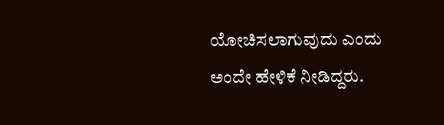ಯೋಚಿಸಲಾಗುವುದು ಎಂದು ಅಂದೇ ಹೇಳಿಕೆ ನೀಡಿದ್ದರು.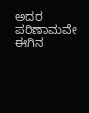ಅದರ ಪರಿಣಾಮವೇ ಈಗಿನ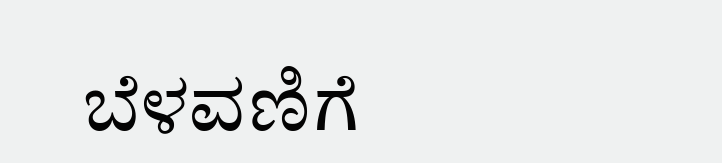ಬೆಳವಣಿಗೆ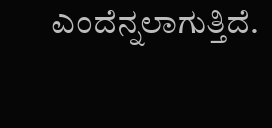ಎಂದೆನ್ನಲಾಗುತ್ತಿದೆ.